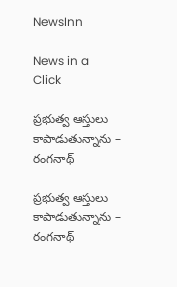NewsInn

News in a Click

ప్ర‌భుత్వ ఆస్తులు కాపాడుతున్నాను – రంగ‌నాథ్

ప్ర‌భుత్వ ఆస్తులు కాపాడుతున్నాను – రంగ‌నాథ్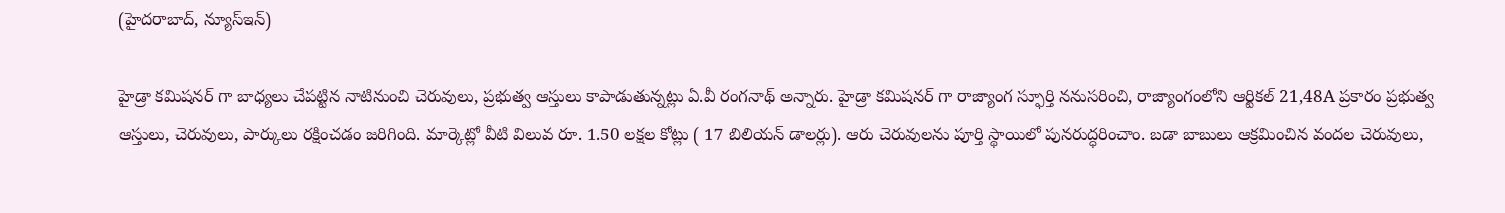(హైద‌రాబాద్‌, న్యూస్ఇన్‌)

హైడ్రా క‌మిష‌న‌ర్ గా బాధ్య‌లు చేప‌ట్టిన నాటినుంచి చెరువులు, ప్ర‌భుత్వ ఆస్తులు కాపాడుతున్న‌ట్లు ఏ.వీ రంగనాథ్ అన్నారు. హైడ్రా కమిషనర్ గా రాజ్యాంగ స్ఫూర్తి ననుసరించి, రాజ్యాంగంలోని ఆర్టికల్ 21,48A ప్రకారం ప్రభుత్వ ఆస్తులు, చెరువులు, పార్కులు రక్షించడం జరిగింది. మార్కెట్లో వీటి విలువ రూ. 1.50 ల‌క్ష‌ల కోట్లు ( 17 బిలియన్ డాలర్లు). ఆరు చెరువులను పూర్తి స్థాయిలో పున‌రుద్ధ‌రించాం. బడా బాబులు ఆక్రమించిన వందల చెరువులు,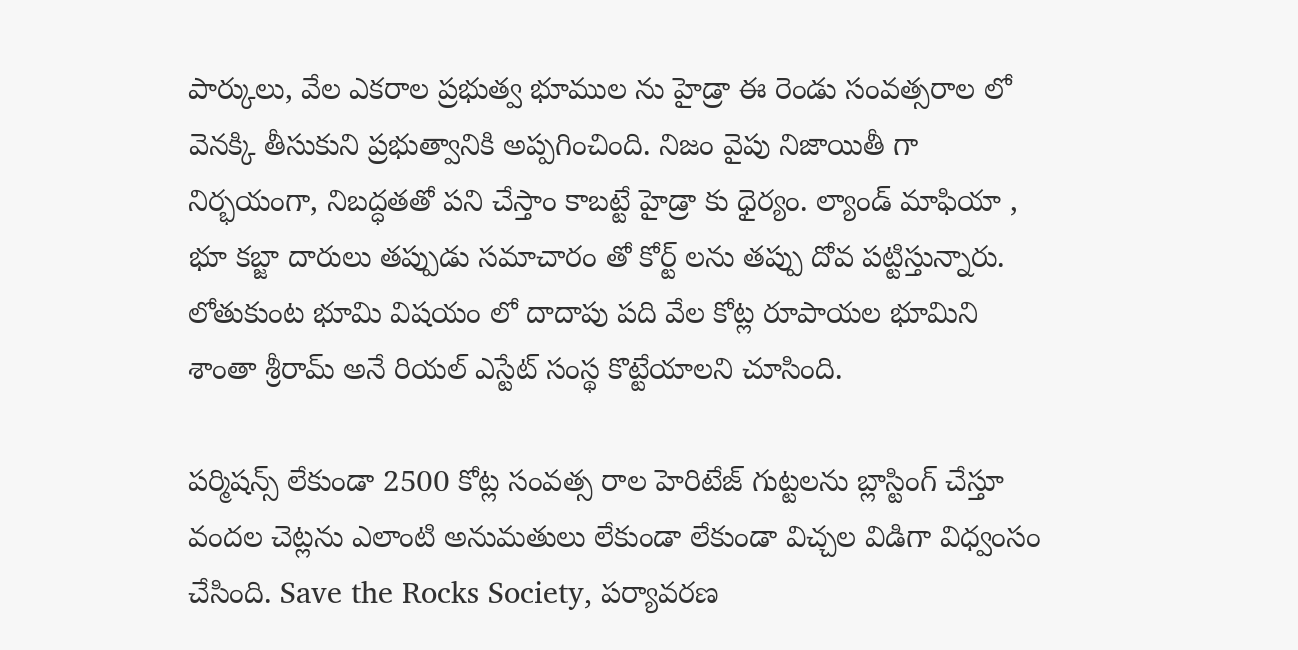పార్కులు, వేల ఎకరాల ప్రభుత్వ భూముల ను హైడ్రా ఈ రెండు సంవత్సరాల లో వెనక్కి తీసుకుని ప్రభుత్వానికి అప్పగించింది. నిజం వైపు నిజాయితీ గా నిర్భయంగా, నిబద్ధతతో పని చేస్తాం కాబట్టే హైడ్రా కు ధైర్యం. ల్యాండ్ మాఫియా , భూ కబ్జా దారులు తప్పుడు సమాచారం తో కోర్ట్ లను తప్పు దోవ పట్టిస్తున్నారు. లోతుకుంట భూమి విషయం లో దాదాపు పది వేల కోట్ల రూపాయల భూమిని శాంతా శ్రీరామ్ అనే రియల్ ఎస్టేట్ సంస్థ కొట్టేయాలని చూసింది.

పర్మిషన్స్ లేకుండా 2500 కోట్ల సంవత్స రాల హెరిటేజ్ గుట్టలను బ్లాస్టింగ్ చేస్తూ వందల చెట్ల‌ను ఎలాంటి అనుమ‌తులు లేకుండా లేకుండా విచ్చల విడిగా విధ్వంసం చేసింది. Save the Rocks Society, పర్యావరణ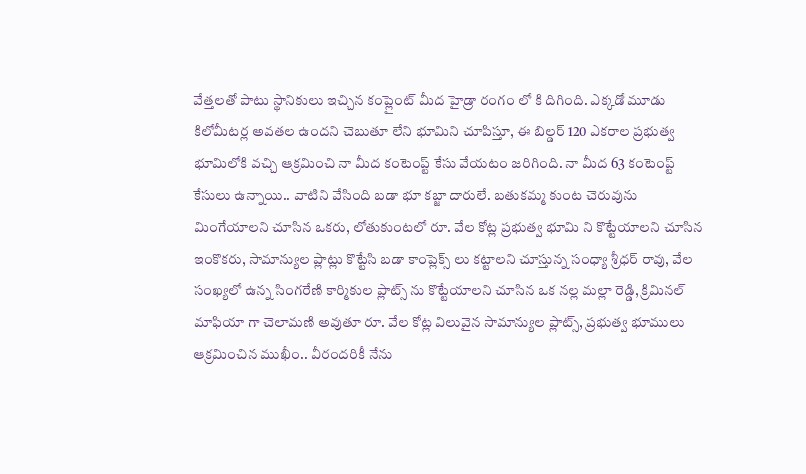వేత్తలతో పాటు స్థానికులు ఇచ్చిన కంప్లైంట్ మీద హైడ్రా రంగం లో కి దిగింది. ఎక్కడో మూడు కిలోమీటర్ల అవతల ఉంద‌ని చెబుతూ లేని భూమిని చూపిస్తూ, ఈ బిల్డ‌ర్ 120 ఎకరాల ప్రభుత్వ భూమిలోకి వచ్చి ఆక్రమించి నా మీద కంటెంప్ట్ కేసు వేయటం జరిగింది. నా మీద 63 కంటెంప్ట్ కేసులు ఉన్నాయి.. వాటిని వేసింది బడా భూ కబ్జా దారులే. బ‌తుక‌మ్మ‌ కుంట చెరువును మింగేయాలని చూసిన ఒక‌రు, లోతుకుంటలో రూ. వేల కోట్ల ప్రభుత్వ భూమి ని కొట్టేయాలని చూసిన ఇంకొకరు, సామాన్యుల ప్లాట్లు కొట్టేసి బడా కాంప్లెక్స్ లు కట్టాలని చూస్తున్న సంధ్యా శ్రీధర్ రావు, వేల సంఖ్య‌లో ఉన్న‌ సింగరేణి కార్మికుల ప్లాట్స్ ను కొట్టేయాలని చూసిన ఒక నల్ల మల్లా రెడ్డి, క్రిమినల్ మాఫియా గా చెలామణి అవుతూ రూ. వేల కోట్ల విలువైన సామాన్యుల ప్లాట్స్, ప్రభుత్వ భూములు ఆక్రమించిన ముఖీం.. వీరందరికీ నేను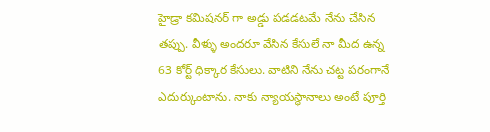హైడ్రా కమిషనర్ గా అడ్డు పడడటమే నేను చేసిన తప్పు. వీళ్ళు అందరూ వేసిన కేసులే నా మీద ఉన్న 63 కోర్ట్ ధిక్కార కేసులు. వాటిని నేను చట్ట పరంగానే ఎదుర్కుంటాను. నాకు న్యాయస్థానాలు అంటే పూర్తి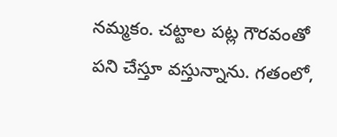నమ్మకం. చ‌ట్టాల ప‌ట్ల గౌర‌వంతో ప‌ని చేస్తూ వ‌స్తున్నాను. గతంలో,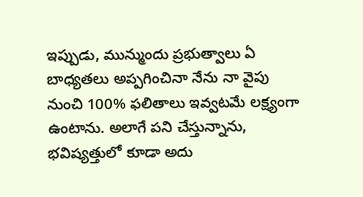ఇప్పుడు, మున్ముందు ప్ర‌భుత్వాలు ఏ బాధ్యతలు అప్పగించినా నేను నా వైపు నుంచి 100% ఫ‌లితాలు ఇవ్వట‌మే ల‌క్ష్యంగా ఉంటాను. అలాగే పని చేస్తున్నాను, భ‌విష్యత్తులో కూడా అదు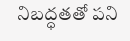నిబ‌ద్ధ‌త‌తో ప‌ని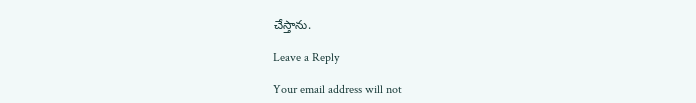చేస్తాను.

Leave a Reply

Your email address will not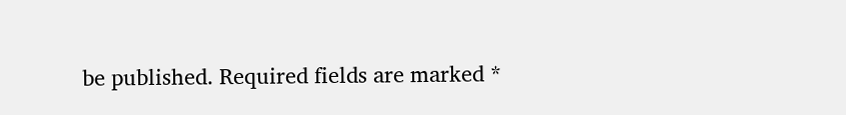be published. Required fields are marked *